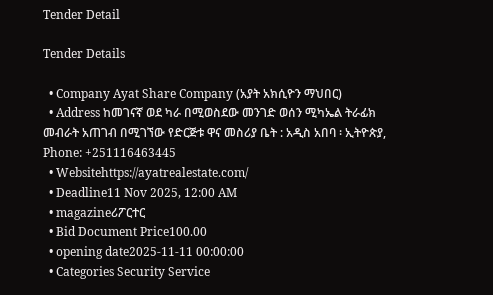Tender Detail

Tender Details

  • Company Ayat Share Company (አያት አክሲዮን ማህበር)
  • Address ከመገናኛ ወደ ካራ በሚወስደው መንገድ ወሰን ሚካኤል ትራፊክ መብራት አጠገብ በሚገኘው የድርጅቱ ዋና መስሪያ ቤት : አዲስ አበባ ፡ ኢትዮጵያ, Phone: +251116463445
  • Websitehttps://ayatrealestate.com/
  • Deadline11 Nov 2025, 12:00 AM
  • magazineሪፖርተር
  • Bid Document Price100.00
  • opening date2025-11-11 00:00:00
  • Categories Security Service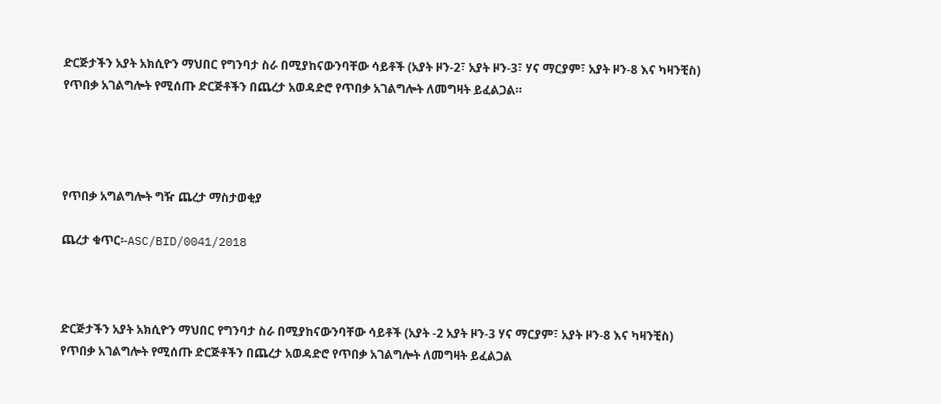ድርጅታችን አያት አክሲዮን ማህበር የግንባታ ስራ በሚያከናውንባቸው ሳይቶች (አያት ዞን-2፣ አያት ዞን-3፣ ሃና ማርያም፣ አያት ዞን-8 እና ካዛንቺስ) የጥበቃ አገልግሎት የሚሰጡ ድርጅቶችን በጨረታ አወዳድሮ የጥበቃ አገልግሎት ለመግዛት ይፈልጋል።




የጥበቃ አግልግሎት ግዥ ጨረታ ማስታወቂያ

ጨረታ ቁጥር፡-ASC/BID/0041/2018



ድርጅታችን አያት አክሲዮን ማህበር የግንባታ ስራ በሚያከናውንባቸው ሳይቶች (አያት -2 አያት ዞን-3 ሃና ማርያም፣ አያት ዞን-8 እና ካዛንቺስ) የጥበቃ አገልግሎት የሚሰጡ ድርጅቶችን በጨረታ አወዳድሮ የጥበቃ አገልግሎት ለመግዛት ይፈልጋል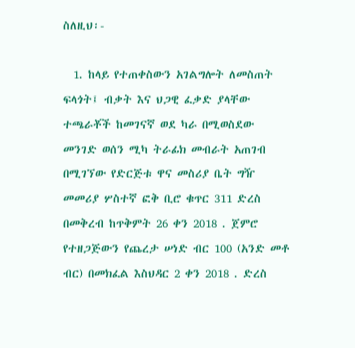ስለዚህ፡-

  1. ከላይ የተጠቀስውን አገልግሎት ለመስጠት ፍላጎት፤ ብቃት እና ህጋዊ ፈቃድ ያላቸው ተጫራቾች ከመገናኛ ወደ ካራ በሚወስደው መንገድ ወሰን ሚካ ትራፊክ መብራት አጠገብ በሚገኘው የድርጅቱ ዋና መስሪያ ቤት ግዥ መመሪያ ሦስተኛ ፎቅ ቢሮ ቁጥር 311 ድረስ በመቅረብ ከጥቅምት 26 ቀን 2018 . ጀምሮ የተዘጋጅውን የጨረታ ሠነድ ብር 100 (አንድ መቶ ብር) በመክፈል እስህዳር 2 ቀን 2018 . ድረስ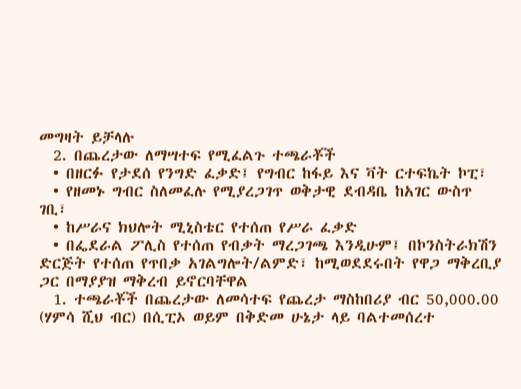መግዛት ይቻላሉ
  2. በጨረታው ለማሣተፍ የሚፈልጉ ተጫራቾች
  • በዘርፉ የታደሰ የንግድ ፈቃድ፤ የግብር ከፋይ እና ቫት ርተፍኬት ኮፒ፣
  • የዘመኑ ግብር ስለመፈሉ የሚያረጋገጥ ወቅታዊ ደብዳቤ ከአገር ውስጥ ገቢ፣
  • ከሥራና ክህሎት ሚኒስቴር የተሰጠ የሥራ ፈቃድ
  • በፌደራል ፖሊስ የተሰጠ የብቃት ማረጋገጫ እንዲሁም፤ በኮንስትራክሽን ድርጅት የተሰጠ የጥበቃ አገልግሎት/ልምድ፣ ከሚወደደሩበት የዋጋ ማቅረቢያ ጋር በማያያዝ ማቅረብ ይኖርባቸዋል
  1. ተጫራቾች በጨረታው ለመሳተፍ የጨረታ ማስከበሪያ ብር 50,000.00 (ሃምሳ ሺህ ብር) በሲፒኦ ወይም በቅድመ ሁኔታ ላይ ባልተመሰረተ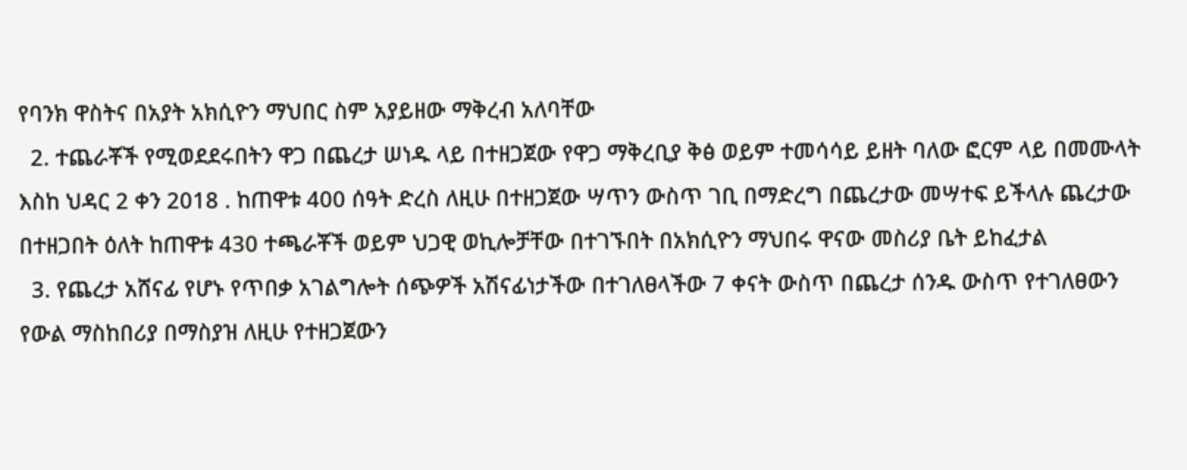የባንክ ዋስትና በአያት አክሲዮን ማህበር ስም አያይዘው ማቅረብ አለባቸው
  2. ተጨራቾች የሚወደደሩበትን ዋጋ በጨረታ ሠነዱ ላይ በተዘጋጀው የዋጋ ማቅረቢያ ቅፅ ወይም ተመሳሳይ ይዘት ባለው ፎርም ላይ በመሙላት እስከ ህዳር 2 ቀን 2018 . ከጠዋቱ 400 ሰዓት ድረስ ለዚሁ በተዘጋጀው ሣጥን ውስጥ ገቢ በማድረግ በጨረታው መሣተፍ ይችላሉ ጨረታው በተዘጋበት ዕለት ከጠዋቱ 430 ተጫራቾች ወይም ህጋዊ ወኪሎቻቸው በተገኙበት በአክሲዮን ማህበሩ ዋናው መስሪያ ቤት ይከፈታል
  3. የጨረታ አሸናፊ የሆኑ የጥበቃ አገልግሎት ሰጭዎች አሽናፊነታችው በተገለፀላችው 7 ቀናት ውስጥ በጨረታ ሰንዱ ውስጥ የተገለፀውን የውል ማስከበሪያ በማስያዝ ለዚሁ የተዘጋጀውን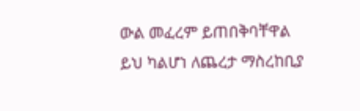ውል መፈረም ይጠበቅባቸዋል ይህ ካልሆነ ለጨረታ ማስረከቢያ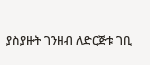ያስያዙት ገንዘብ ለድርጅቱ ገቢ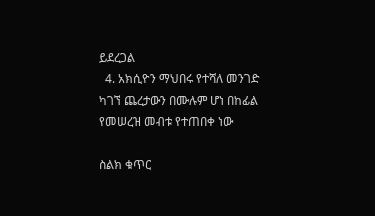ይደረጋል
  4. አክሲዮን ማህበሩ የተሻለ መንገድ ካገኘ ጨረታውን በሙሉም ሆነ በከፊል የመሠረዝ መብቱ የተጠበቀ ነው

ስልክ ቁጥር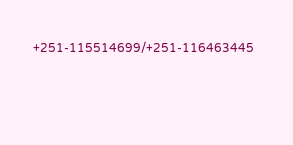+251-115514699/+251-116463445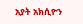አያት አክሲዮን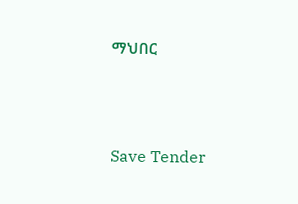ማህበር



Save Tender